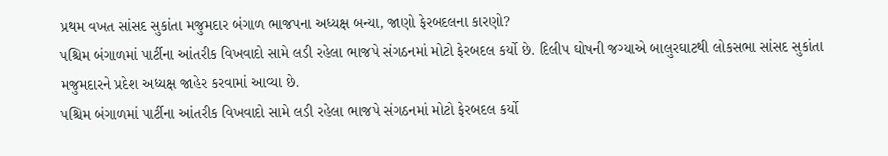પ્રથમ વખત સાંસદ સુકાંતા મજુમદાર બંગાળ ભાજપના અધ્યક્ષ બન્યા, જાણો ફેરબદલના કારણો?
પશ્ચિમ બંગાળમાં પાર્ટીના આંતરીક વિખવાદો સામે લડી રહેલા ભાજપે સંગઠનમાં મોટો ફેરબદલ કર્યો છે. દિલીપ ઘોષની જગ્યાએ બાલુરઘાટથી લોકસભા સાંસદ સુકાંતા મજુમદારને પ્રદેશ અધ્યક્ષ જાહેર કરવામાં આવ્યા છે.
પશ્ચિમ બંગાળમાં પાર્ટીના આંતરીક વિખવાદો સામે લડી રહેલા ભાજપે સંગઠનમાં મોટો ફેરબદલ કર્યો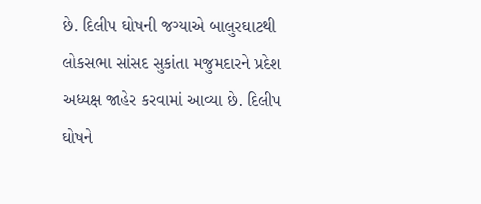છે. દિલીપ ઘોષની જગ્યાએ બાલુરઘાટથી લોકસભા સાંસદ સુકાંતા મજુમદારને પ્રદેશ અધ્યક્ષ જાહેર કરવામાં આવ્યા છે. દિલીપ ઘોષને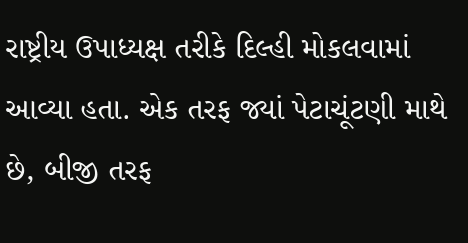રાષ્ટ્રીય ઉપાધ્યક્ષ તરીકે દિલ્હી મોકલવામાં આવ્યા હતા. એક તરફ જ્યાં પેટાચૂંટણી માથે છે, બીજી તરફ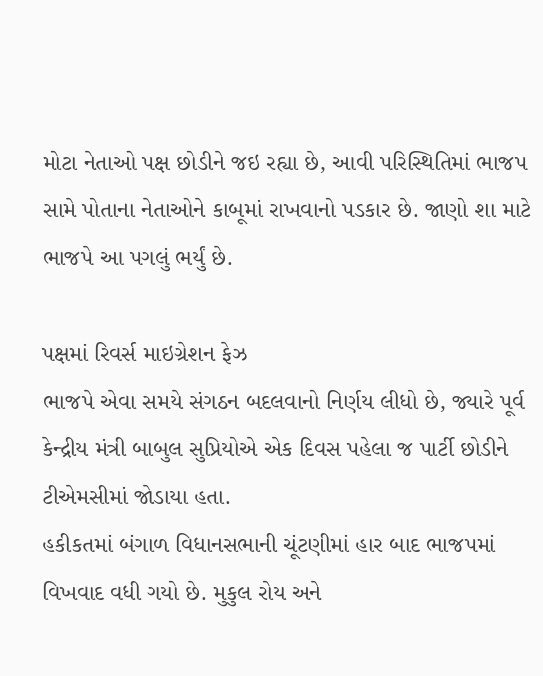મોટા નેતાઓ પક્ષ છોડીને જઇ રહ્યા છે, આવી પરિસ્થિતિમાં ભાજપ સામે પોતાના નેતાઓને કાબૂમાં રાખવાનો પડકાર છે. જાણો શા માટે ભાજપે આ પગલું ભર્યું છે.

પક્ષમાં રિવર્સ માઇગ્રેશન ફેઝ
ભાજપે એવા સમયે સંગઠન બદલવાનો નિર્ણય લીધો છે, જ્યારે પૂર્વ કેન્દ્રીય મંત્રી બાબુલ સુપ્રિયોએ એક દિવસ પહેલા જ પાર્ટી છોડીને ટીએમસીમાં જોડાયા હતા.
હકીકતમાં બંગાળ વિધાનસભાની ચૂંટણીમાં હાર બાદ ભાજપમાં વિખવાદ વધી ગયો છે. મુકુલ રોય અને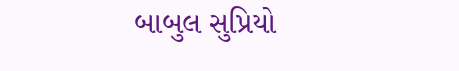બાબુલ સુપ્રિયો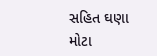સહિત ઘણા મોટા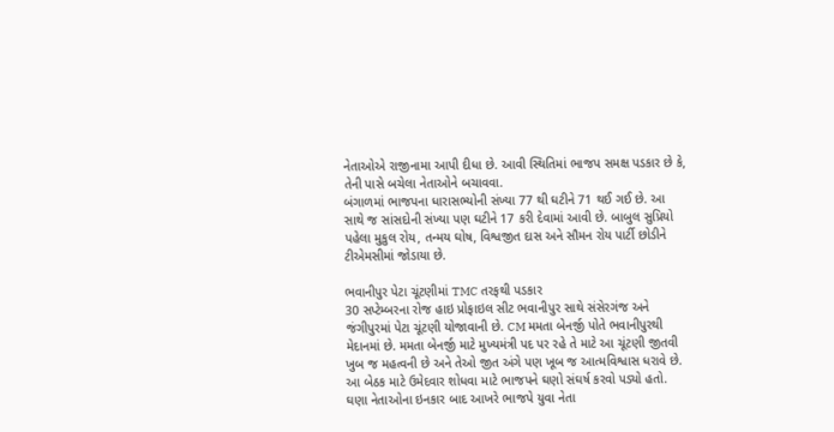નેતાઓએ રાજીનામા આપી દીધા છે. આવી સ્થિતિમાં ભાજપ સમક્ષ પડકાર છે કે, તેની પાસે બચેલા નેતાઓને બચાવવા.
બંગાળમાં ભાજપના ધારાસભ્યોની સંખ્યા 77 થી ઘટીને 71 થઈ ગઈ છે. આ સાથે જ સાંસદોની સંખ્યા પણ ઘટીને 17 કરી દેવામાં આવી છે. બાબુલ સુપ્રિયો પહેલા મુકુલ રોય, તન્મય ઘોષ, વિશ્વજીત દાસ અને સૌમન રોય પાર્ટી છોડીને ટીએમસીમાં જોડાયા છે.

ભવાનીપુર પેટા ચૂંટણીમાં TMC તરફથી પડકાર
30 સપ્ટેમ્બરના રોજ હાઇ પ્રોફાઇલ સીટ ભવાનીપુર સાથે સંસેરગંજ અને જંગીપુરમાં પેટા ચૂંટણી યોજાવાની છે. CM મમતા બેનર્જી પોતે ભવાનીપુરથી મેદાનમાં છે. મમતા બેનર્જી માટે મુખ્યમંત્રી પદ પર રહે તે માટે આ ચૂંટણી જીતવી ખુબ જ મહત્વની છે અને તેઓ જીત અંગે પણ ખૂબ જ આત્મવિશ્વાસ ધરાવે છે. આ બેઠક માટે ઉમેદવાર શોધવા માટે ભાજપને ઘણો સંઘર્ષ કરવો પડ્યો હતો. ઘણા નેતાઓના ઇનકાર બાદ આખરે ભાજપે યુવા નેતા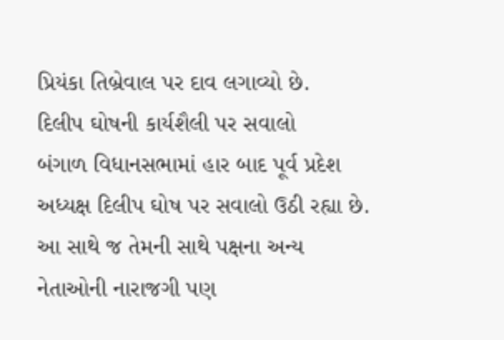પ્રિયંકા તિબ્રેવાલ પર દાવ લગાવ્યો છે.
દિલીપ ઘોષની કાર્યશૈલી પર સવાલો
બંગાળ વિધાનસભામાં હાર બાદ પૂર્વ પ્રદેશ અધ્યક્ષ દિલીપ ઘોષ પર સવાલો ઉઠી રહ્યા છે. આ સાથે જ તેમની સાથે પક્ષના અન્ય નેતાઓની નારાજગી પણ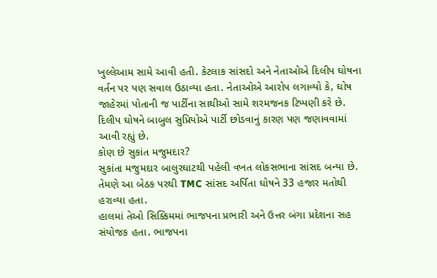ખુલ્લેઆમ સામે આવી હતી. કેટલાક સાંસદો અને નેતાઓએ દિલીપ ઘોષના વર્તન પર પણ સવાલ ઉઠાવ્યા હતા. નેતાઓએ આરોપ લગાવ્યો કે, ઘોષ જાહેરમાં પોતાની જ પાર્ટીના સાથીઓ સામે શરમજનક ટિપ્પણી કરે છે. દિલીપ ઘોષને બાબુલ સુપ્રિયોએ પાર્ટી છોડવાનું કારણ પણ જણાવવામાં આવી રહ્યું છે.
કોણ છે સુકાંત મજુમદાર?
સુકાંતા મજુમદાર બાલુરઘાટથી પહેલી વખત લોકસભાના સાંસદ બન્યા છે. તેમણે આ બેઠક પરથી TMC સાંસદ અર્પિતા ઘોષને 33 હજાર મતોથી હરાવ્યા હતા.
હાલમાં તેઓ સિક્કિમમાં ભાજપના પ્રભારી અને ઉત્તર બંગા પ્રદેશના સહ સંયોજક હતા. ભાજપના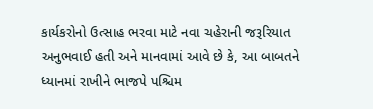કાર્યકરોનો ઉત્સાહ ભરવા માટે નવા ચહેરાની જરૂરિયાત અનુભવાઈ હતી અને માનવામાં આવે છે કે, આ બાબતને ધ્યાનમાં રાખીને ભાજપે પશ્ચિમ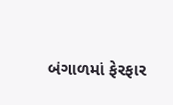બંગાળમાં ફેરફાર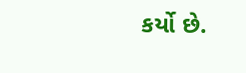કર્યો છે.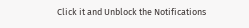Click it and Unblock the Notifications